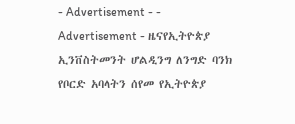- Advertisement - - Advertisement - ዜናየኢትዮጵያ ኢንቨስትመንት ሆልዲንግ ለንግድ ባንክ የቦርድ አባላትን ሰየመ የኢትዮጵያ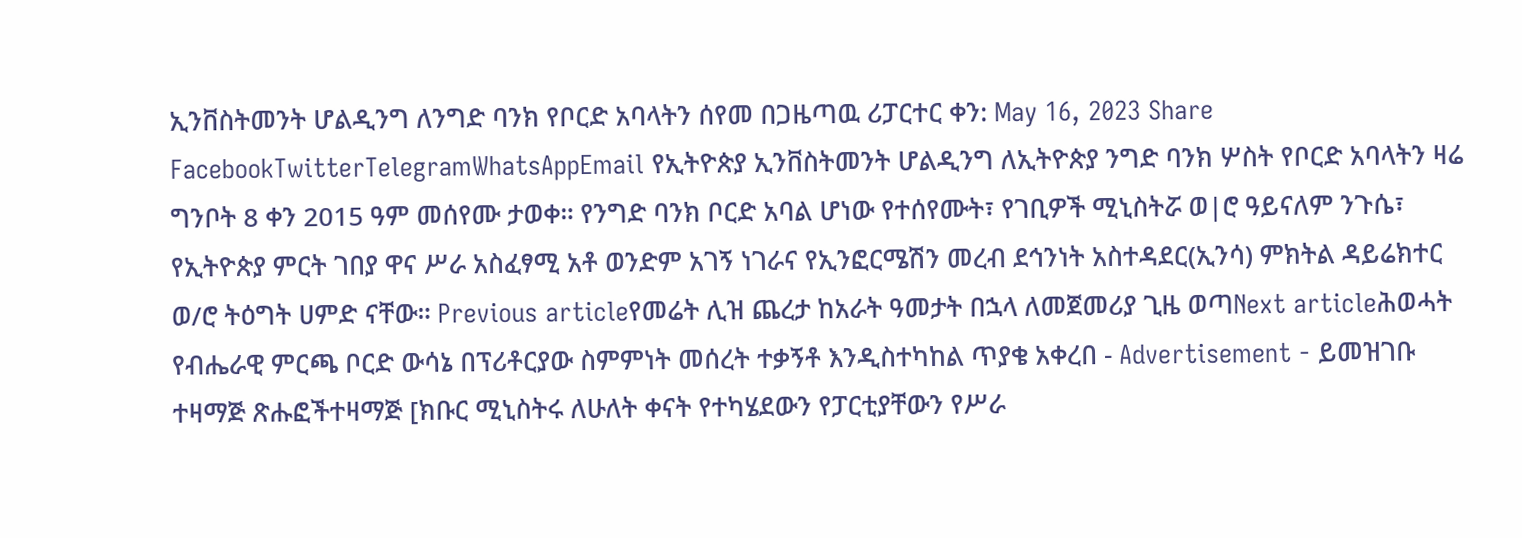ኢንቨስትመንት ሆልዲንግ ለንግድ ባንክ የቦርድ አባላትን ሰየመ በጋዜጣዉ ሪፓርተር ቀን: May 16, 2023 Share FacebookTwitterTelegramWhatsAppEmail የኢትዮጵያ ኢንቨስትመንት ሆልዲንግ ለኢትዮጵያ ንግድ ባንክ ሦስት የቦርድ አባላትን ዛሬ ግንቦት 8 ቀን 2015 ዓም መሰየሙ ታወቀ። የንግድ ባንክ ቦርድ አባል ሆነው የተሰየሙት፣ የገቢዎች ሚኒስትሯ ወ|ሮ ዓይናለም ንጉሴ፣ የኢትዮጵያ ምርት ገበያ ዋና ሥራ አስፈፃሚ አቶ ወንድም አገኝ ነገራና የኢንፎርሜሽን መረብ ደኅንነት አስተዳደር(ኢንሳ) ምክትል ዳይሬክተር ወ/ሮ ትዕግት ሀምድ ናቸው። Previous articleየመሬት ሊዝ ጨረታ ከአራት ዓመታት በኋላ ለመጀመሪያ ጊዜ ወጣNext articleሕወሓት የብሔራዊ ምርጫ ቦርድ ውሳኔ በፕሪቶርያው ስምምነት መሰረት ተቃኝቶ እንዲስተካከል ጥያቄ አቀረበ - Advertisement - ይመዝገቡ ተዛማጅ ጽሑፎችተዛማጅ [ክቡር ሚኒስትሩ ለሁለት ቀናት የተካሄደውን የፓርቲያቸውን የሥራ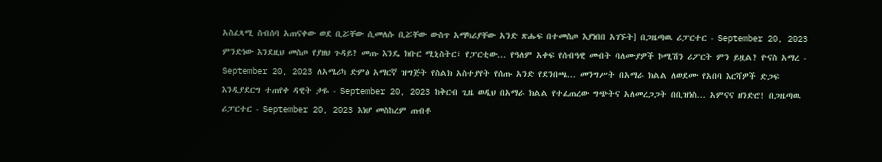አስፈጻሚ ስብሰባ አጠናቀው ወደ ቢሯቸው ሲመለሱ ቢሯቸው ውስጥ አማካሪያቸው አንድ ጽሑፍ በተመስጦ እያነበበ አገኙት] በጋዜጣዉ ሪፓርተር - September 20, 2023 ምንድነው እንደዚህ መስጦ የያዘህ ጉዳይ? መጡ እንዴ ክቡር ሚኒስትር፣ የፓርቲው... የዓለም አቀፍ የሰብዓዊ መብት ባለሙያዎች ኮሚሽን ሪፖርት ምን ይዟል? ዮናስ አማረ - September 20, 2023 ለአሜሪካ ድምፅ አማርኛ ዝግጅት የስልክ አስተያየት የሰጡ አንድ የደንበጫ... መንግሥት በአማራ ክልል ለወደሙ የአበባ እርሻዎች ድጋፍ እንዲያደርግ ተጠየቀ ዳዊት ታዬ - September 20, 2023 ከቅርብ ጊዜ ወዲህ በአማራ ክልል የተፈጠረው ግጭትና አለመረጋጋት በቢዝነስ... አምናና ዘንድሮ! በጋዜጣዉ ሪፓርተር - September 20, 2023 እነሆ መስከረም ጠብቶ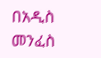በአዲስ መንፈስ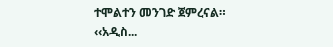ተሞልተን መንገድ ጀምረናል። ‹‹አዲስ...